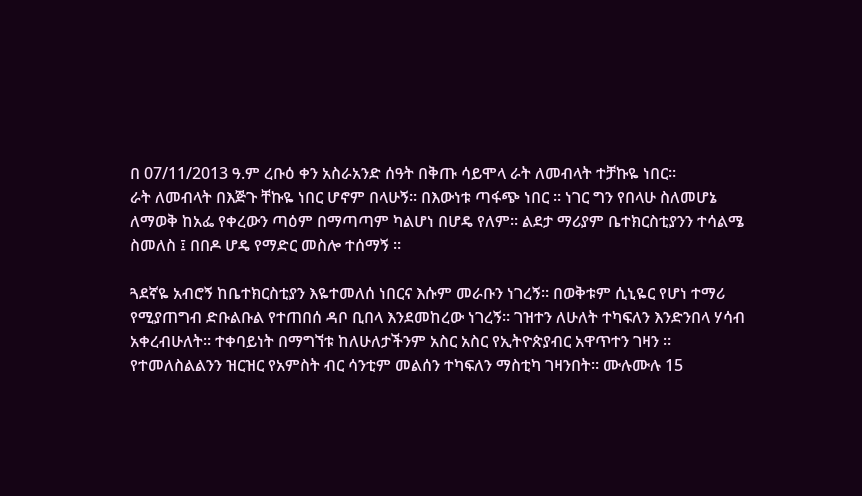በ 07/11/2013 ዓ.ም ረቡዕ ቀን አስራአንድ ሰዓት በቅጡ ሳይሞላ ራት ለመብላት ተቻኩዬ ነበር።
ራት ለመብላት በእጅጉ ቸኩዬ ነበር ሆኖም በላሁኝ። በእውነቱ ጣፋጭ ነበር ። ነገር ግን የበላሁ ስለመሆኔ ለማወቅ ከአፌ የቀረውን ጣዕም በማጣጣም ካልሆነ በሆዴ የለም። ልደታ ማሪያም ቤተክርስቲያንን ተሳልሜ ስመለስ ፤ በበዶ ሆዴ የማድር መስሎ ተሰማኝ ።

ጓደኛዬ አብሮኝ ከቤተክርስቲያን እዬተመለሰ ነበርና እሱም መራቡን ነገረኝ። በወቅቱም ሲኒዬር የሆነ ተማሪ የሚያጠግብ ድቡልቡል የተጠበሰ ዳቦ ቢበላ እንደመከረው ነገረኝ። ገዝተን ለሁለት ተካፍለን እንድንበላ ሃሳብ አቀረብሁለት። ተቀባይነት በማግኘቱ ከለሁለታችንም አስር አስር የኢትዮጵያብር አዋጥተን ገዛን ። የተመለስልልንን ዝርዝር የአምስት ብር ሳንቲም መልሰን ተካፍለን ማስቲካ ገዛንበት። ሙሉሙሉ 15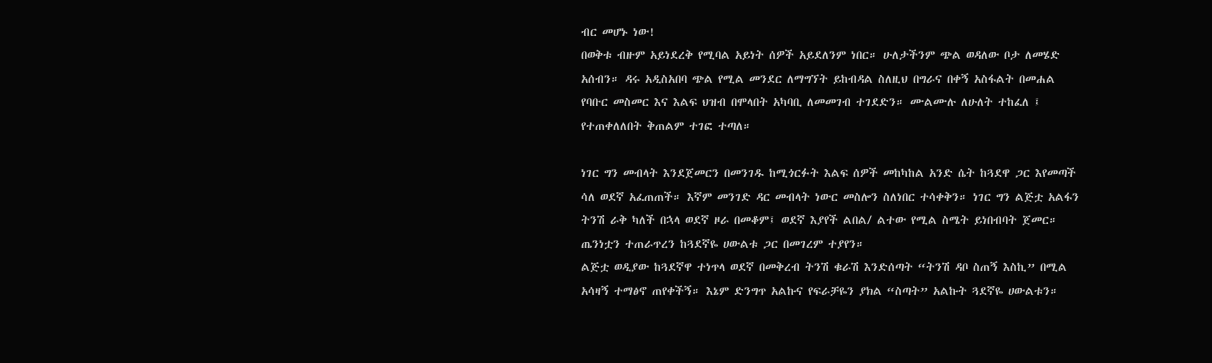ብር መሆኑ ነው!
በወቅቱ ብዙም አይነደረቅ የሚባል አይነት ሰዎች አይደለንም ነበር። ሁለታችንም ጭል ወዳለው ቦታ ለመሄድ አሰብን። ዳሩ አዲስአበባ ጭል የሚል መንደር ለማግኘት ይከብዳል ስለዚህ በግራና በቀኝ አስፋልት በመሐል የባቡር መስመር እና እልፍ ህዝብ በሞላበት አካባቢ ለመመገብ ተገደድን። ሙልሙሉ ለሁለት ተከፈለ ፤ የተጠቀለለበት ቅጠልም ተገፎ ተጣለ።

ነገር ግን መብላት እንደጀመርን በመንገዱ ከሚጎርፉት እልፍ ሰዎች መከካከል አንድ ሴት ከጓደዋ ጋር እየመጣች ሳለ ወደኛ አፈጠጠች። እኛም መንገድ ዳር መብላት ነውር መስሎን ስለነበር ተሳቀቅን። ነገር ግን ልጅቷ አልፋን ትንሽ ራቅ ካለች በኋላ ወደኛ ዞራ በመቆም፤ ወደኛ እያየች ልበል/ ልተው የሚል ስሜት ይነበብባት ጀመር። ጤንነቷን ተጠራጥረን ከጓደኛዬ ሀውልቱ ጋር በመገረም ተያየን።
ልጅቷ ወዲያው ከጓደኛዋ ተነጥላ ወደኛ በመቅረብ ትንሽ ቁራሽ እንድሰጣት “ትንሽ ዳቦ ስጠኝ እስኪ” በሚል አሳዛኝ ተማፅኖ ጠየቀችኝ። እኔም ድንግጥ አልኩና የፍራቻዬን ያክል “ስጣት” አልኩት ጓደኛዬ ሀውልቱን።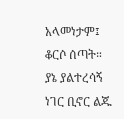አላመነታም፤ ቆርሶ ሰጣት።
ያኔ ያልተረሳኝ ነገር ቢኖር ልጁ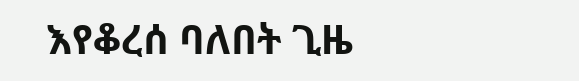እየቆረሰ ባለበት ጊዜ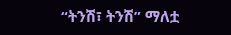“ትንሽ፣ ትንሽ” ማለቷ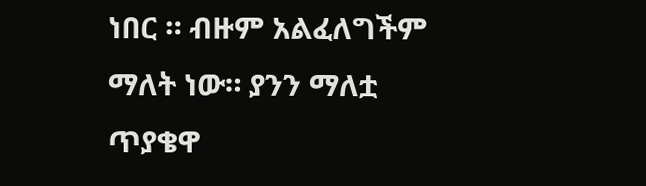ነበር ። ብዙም አልፈለግችም ማለት ነው። ያንን ማለቷ ጥያቄዋ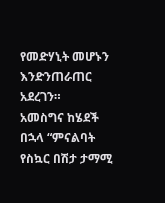የመድሃኒት መሆኑን እንድንጠራጠር አደረገን።
አመስግና ከሄደች በኋላ “ምናልባት የስኳር በሽታ ታማሚ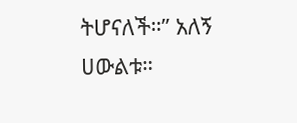ትሆናለች።” አለኝ ሀውልቱ።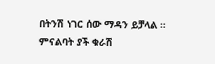በትንሽ ነገር ሰው ማዳን ይቻላል ። ምናልባት ያች ቁራሽ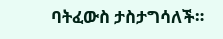ባትፈውስ ታስታግሳለች።